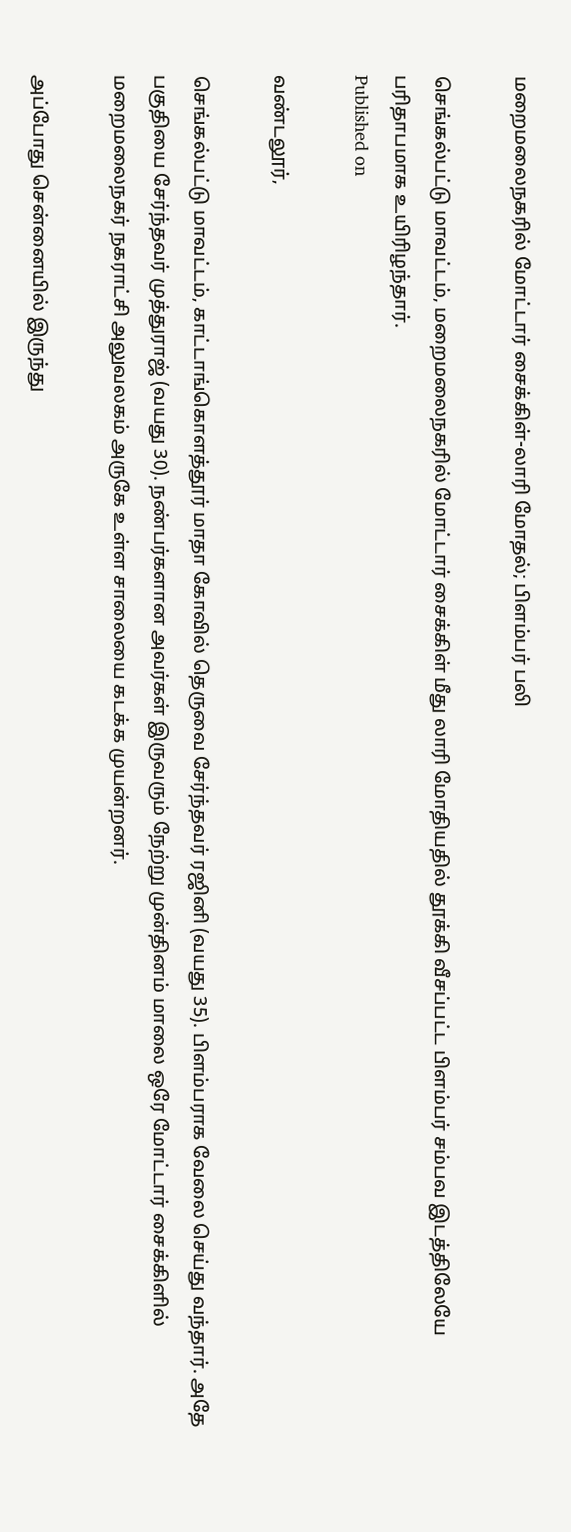மறைமலைநகரில் மோட்டார் சைக்கிள்-லாரி மோதல்; பிளம்பர் பலி

செங்கல்பட்டு மாவட்டம், மறைமலைநகரில் மோட்டார் சைக்கிள் மீது லாரி மோதியதில் தூக்கி வீசப்பட்ட பிளம்பர் சம்பவ இடத்திலேயே பரிதாபமாக உயிரிழந்தார்.
Published on

வண்டலூர்,

செங்கல்பட்டு மாவட்டம், காட்டாங்கொளத்தூர் மாதா கோவில் தெருவை சேர்ந்தவர் ரஜினி (வயது 35). பிளம்பராக வேலை செய்து வந்தார். அதே பகுதியை சேர்ந்தவர் முத்துராஜ் (வயது 30). நண்பர்களான அவர்கள் இருவரும் நேற்று முன்தினம் மாலை ஒரே மோட்டார் சைக்கிளில் மறைமலைநகர் நகராட்சி அலுவலகம் அருகே உள்ள சாலையை கடக்க முயன்றனர்.

அப்போது சென்னையில் இருந்து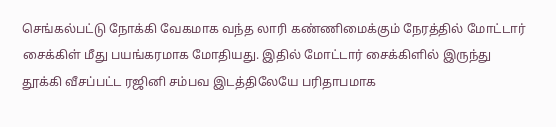செங்கல்பட்டு நோக்கி வேகமாக வந்த லாரி கண்ணிமைக்கும் நேரத்தில் மோட்டார் சைக்கிள் மீது பயங்கரமாக மோதியது. இதில் மோட்டார் சைக்கிளில் இருந்து தூக்கி வீசப்பட்ட ரஜினி சம்பவ இடத்திலேயே பரிதாபமாக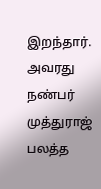இறந்தார். அவரது நண்பர் முத்துராஜ் பலத்த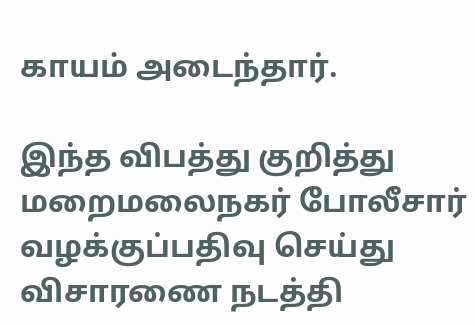காயம் அடைந்தார்.

இந்த விபத்து குறித்து மறைமலைநகர் போலீசார் வழக்குப்பதிவு செய்து விசாரணை நடத்தி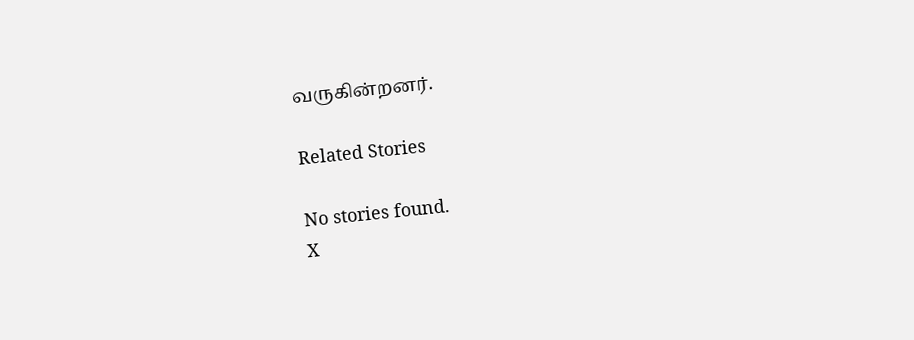வருகின்றனர்.

Related Stories

No stories found.
X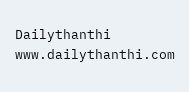Dailythanthi
www.dailythanthi.com